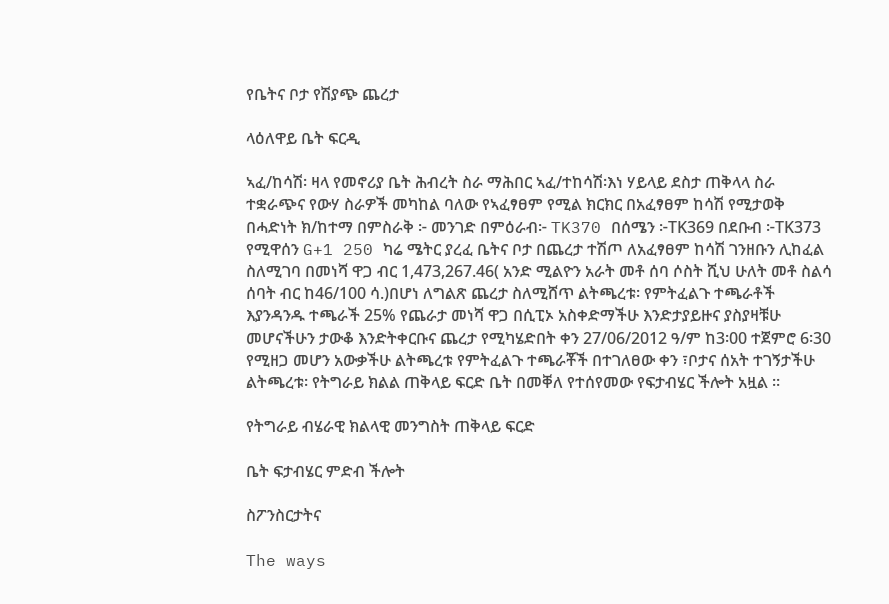የቤትና ቦታ የሽያጭ ጨረታ

ላዕለዋይ ቤት ፍርዲ

ኣፈ/ከሳሽ፡ ዛላ የመኖሪያ ቤት ሕብረት ስራ ማሕበር ኣፈ/ተከሳሽ፡እነ ሃይላይ ደስታ ጠቅላላ ስራ ተቋራጭና የውሃ ስራዎች መካከል ባለው የኣፈፃፀም የሚል ክርክር በአፈፃፀም ከሳሽ የሚታወቅ በሓድነት ክ/ከተማ በምስራቅ ፦ መንገድ በምዕራብ፦ TK370 በሰሜን ፦TK369 በደቡብ ፦TK373 የሚዋሰን G+1 250 ካሬ ሜትር ያረፈ ቤትና ቦታ በጨረታ ተሽጦ ለአፈፃፀም ከሳሽ ገንዘቡን ሊከፈል ስለሚገባ በመነሻ ዋጋ ብር 1,473,267.46( አንድ ሚልዮን አራት መቶ ሰባ ሶስት ሺህ ሁለት መቶ ስልሳ ሰባት ብር ከ46/100 ሳ.)በሆነ ለግልጽ ጨረታ ስለሚሸጥ ልትጫረቱ፡ የምትፈልጉ ተጫራቶች እያንዳንዱ ተጫራች 25% የጨራታ መነሻ ዋጋ በሲፒኦ አስቀድማችሁ እንድታያይዙና ያስያዛቹሁ መሆናችሁን ታውቆ እንድትቀርቡና ጨረታ የሚካሄድበት ቀን 27/06/2012 ዓ/ም ከ3፡00 ተጀምሮ 6፡30 የሚዘጋ መሆን አውቃችሁ ልትጫረቱ የምትፈልጉ ተጫራቾች በተገለፀው ቀን ፣ቦታና ሰአት ተገኝታችሁ ልትጫረቱ፡ የትግራይ ክልል ጠቅላይ ፍርድ ቤት በመቐለ የተሰየመው የፍታብሄር ችሎት አዟል ።

የትግራይ ብሄራዊ ክልላዊ መንግስት ጠቅላይ ፍርድ

ቤት ፍታብሄር ምድብ ችሎት

ስፖንስርታትና

The ways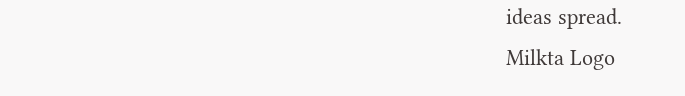ideas spread.
Milkta Logo